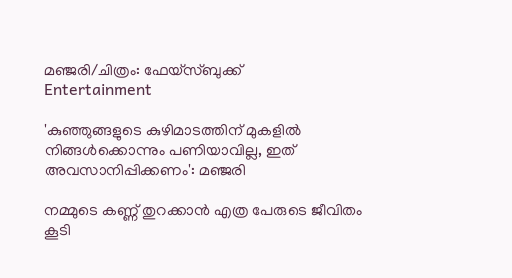മഞ്ജരി/ചിത്രം: ഫേയ്സ്ബുക്ക്
Entertainment

'കുഞ്ഞുങ്ങളുടെ കുഴിമാടത്തിന് മുകളില്‍ നിങ്ങള്‍ക്കൊന്നും പണിയാവില്ല, ഇത് അവസാനിപ്പിക്കണം': മഞ്ജരി

നമ്മുടെ കണ്ണ് തുറക്കാന്‍ എത്ര പേരുടെ ജീവിതം കൂടി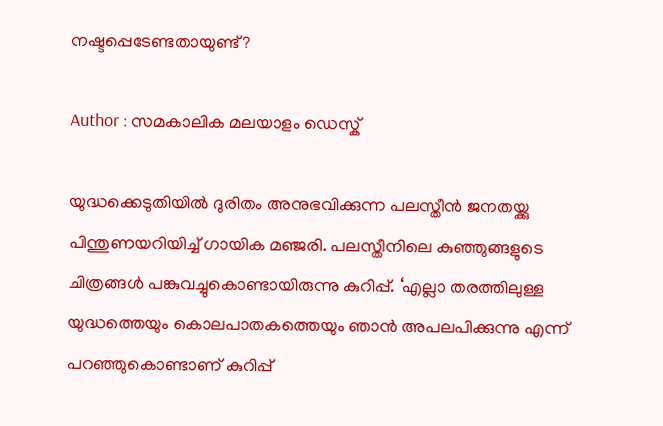നഷ്ടപ്പെടേണ്ടതായുണ്ട്?

Author : സമകാലിക മലയാളം ഡെസ്ക്

യുദ്ധക്കെടുതിയിൽ ദുരിതം അനുഭവിക്കുന്ന പലസ്തീൻ ജനതയ്ക്കു പിന്തുണയറിയിച്ച് ഗായിക മഞ്ജരി. പലസ്തീനിലെ കുഞ്ഞുങ്ങളുടെ ചിത്രങ്ങൾ പങ്കുവച്ചുകൊണ്ടായിരുന്നു കുറിപ്പ്. ‘എല്ലാ തരത്തിലുള്ള യുദ്ധത്തെയും കൊലപാതകത്തെയും ഞാൻ അപലപിക്കുന്നു എന്ന് പറഞ്ഞുകൊണ്ടാണ് കുറിപ്പ്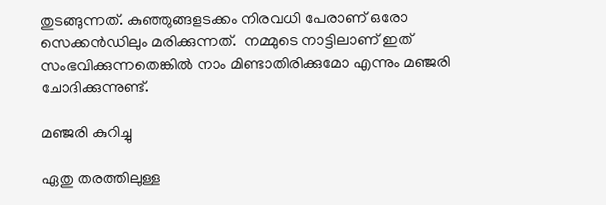തുടങ്ങുന്നത്. കുഞ്ഞുങ്ങളടക്കം നിരവധി പേരാണ് ഒരോ സെക്കൻഡിലും മരിക്കുന്നത്.  നമ്മുടെ നാട്ടിലാണ് ഇത് സംഭവിക്കുന്നതെങ്കിൽ നാം മിണ്ടാതിരിക്കുമോ എന്നും മഞ്ജരി ചോദിക്കുന്നുണ്ട്.

മഞ്ജരി കുറിച്ചു

ഏതു തരത്തിലുള്ള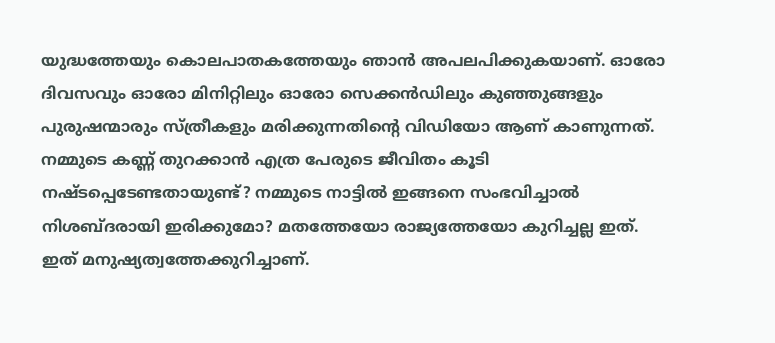യുദ്ധത്തേയും കൊലപാതകത്തേയും ഞാന്‍ അപലപിക്കുകയാണ്. ഓരോ ദിവസവും ഓരോ മിനിറ്റിലും ഓരോ സെക്കന്‍ഡിലും കുഞ്ഞുങ്ങളും പുരുഷന്മാരും സ്ത്രീകളും മരിക്കുന്നതിന്റെ വിഡിയോ ആണ് കാണുന്നത്. നമ്മുടെ കണ്ണ് തുറക്കാന്‍ എത്ര പേരുടെ ജീവിതം കൂടി നഷ്ടപ്പെടേണ്ടതായുണ്ട്? നമ്മുടെ നാട്ടില്‍ ഇങ്ങനെ സംഭവിച്ചാല്‍ നിശബ്ദരായി ഇരിക്കുമോ? മതത്തേയോ രാജ്യത്തേയോ കുറിച്ചല്ല ഇത്. ഇത് മനുഷ്യത്വത്തേക്കുറിച്ചാണ്.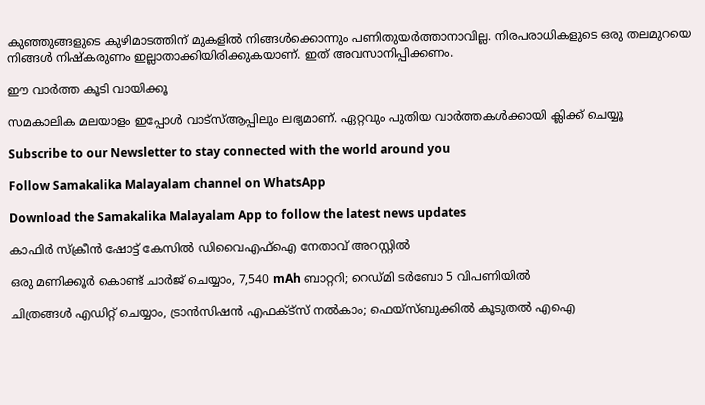കുഞ്ഞുങ്ങളുടെ കുഴിമാടത്തിന് മുകളില്‍ നിങ്ങള്‍ക്കൊന്നും പണിതുയര്‍ത്താനാവില്ല. നിരപരാധികളുടെ ഒരു തലമുറയെ നിങ്ങൾ നിഷ്കരുണം ഇല്ലാതാക്കിയിരിക്കുകയാണ്. ഇത് അവസാനിപ്പിക്കണം.

ഈ വാർത്ത കൂടി വായിക്കൂ

സമകാലിക മലയാളം ഇപ്പോൾ വാട്‌സ്ആപ്പിലും ലഭ്യമാണ്. ഏറ്റവും പുതിയ വാർത്തകൾക്കായി ക്ലിക്ക് ചെയ്യൂ

Subscribe to our Newsletter to stay connected with the world around you

Follow Samakalika Malayalam channel on WhatsApp

Download the Samakalika Malayalam App to follow the latest news updates

കാഫിര്‍ സ്‌ക്രീന്‍ ഷോട്ട് കേസില്‍ ഡിവൈഎഫ്‌ഐ നേതാവ് അറസ്റ്റില്‍

ഒരു മണിക്കൂര്‍ കൊണ്ട് ചാര്‍ജ് ചെയ്യാം, 7,540 mAh ബാറ്ററി; റെഡ്മി ടര്‍ബോ 5 വിപണിയില്‍

ചിത്രങ്ങള്‍ എഡിറ്റ് ചെയ്യാം, ട്രാന്‍സിഷന്‍ എഫക്ട്സ് നല്‍കാം; ഫെയ്‌സ്ബുക്കില്‍ കൂടുതല്‍ എഐ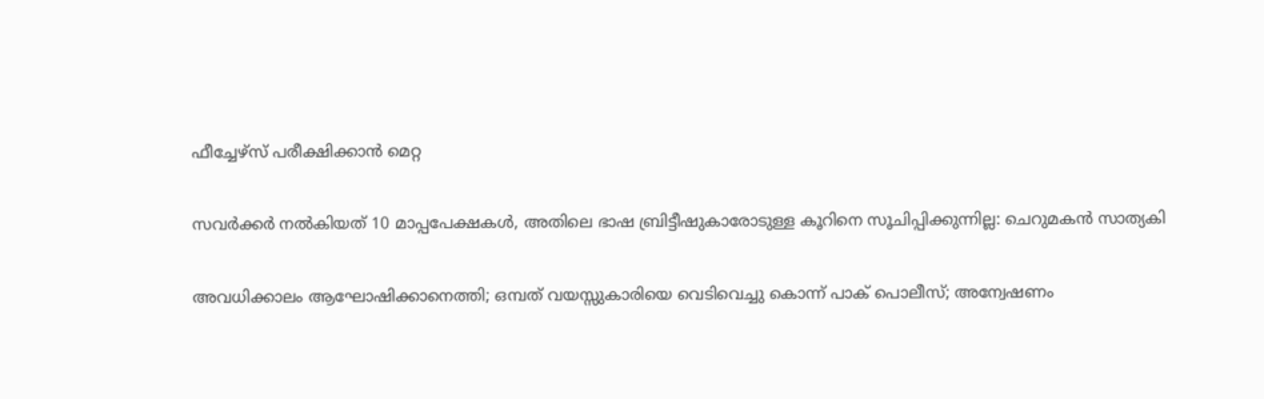ഫീച്ചേഴ്സ് പരീക്ഷിക്കാന്‍ മെറ്റ

സവര്‍ക്കര്‍ നല്‍കിയത് 10 മാപ്പപേക്ഷകള്‍, അതിലെ ഭാഷ ബ്രിട്ടീഷുകാരോടുള്ള കൂറിനെ സൂചിപ്പിക്കുന്നില്ല: ചെറുമകന്‍ സാത്യകി

അവധിക്കാലം ആഘോഷിക്കാനെത്തി; ഒമ്പത് വയസ്സുകാരിയെ വെടിവെച്ചു കൊന്ന് പാക് പൊലീസ്; അന്വേഷണം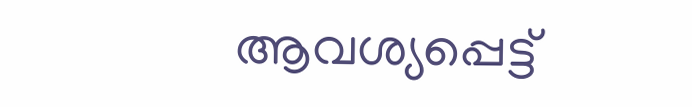ആവശ്യപ്പെട്ട്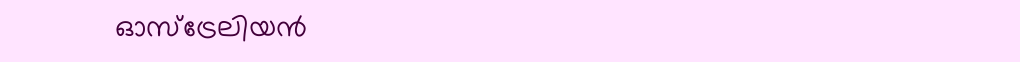ഓസ്‌ട്രേലിയന്‍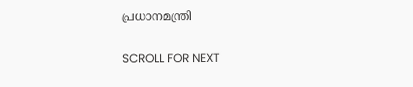പ്രധാനമന്ത്രി

SCROLL FOR NEXT